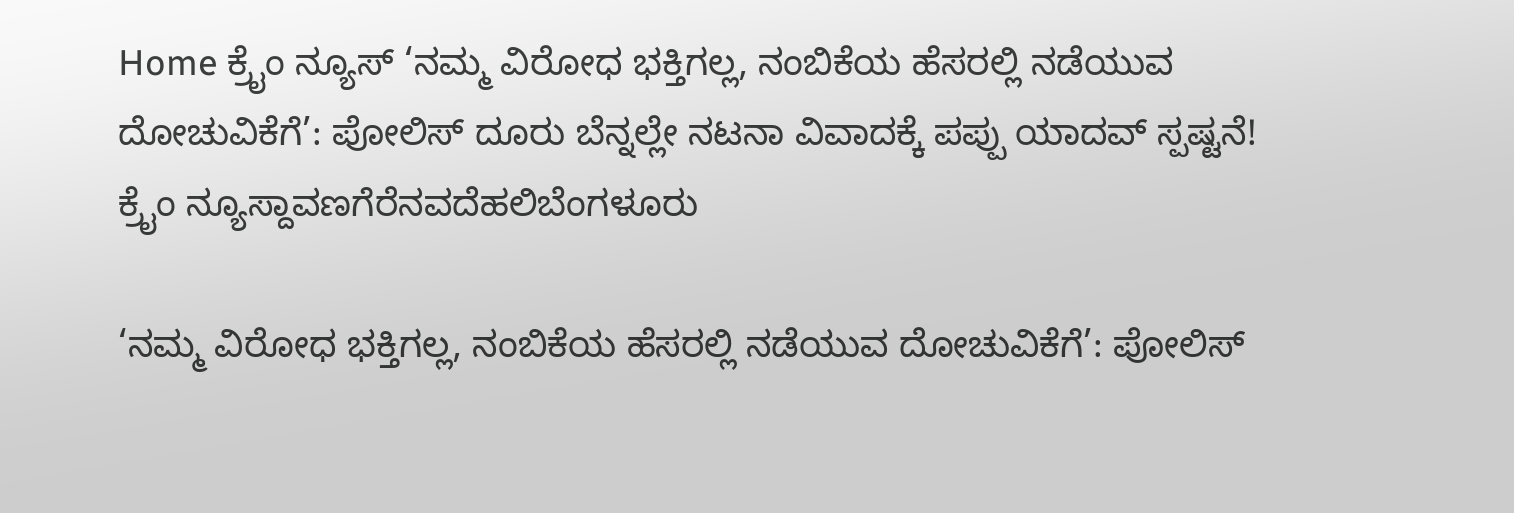Home ಕ್ರೈಂ ನ್ಯೂಸ್ ‘ನಮ್ಮ ವಿರೋಧ ಭಕ್ತಿಗಲ್ಲ, ನಂಬಿಕೆಯ ಹೆಸರಲ್ಲಿ ನಡೆಯುವ ದೋಚುವಿಕೆಗೆ’: ಪೋಲಿಸ್ ದೂರು ಬೆನ್ನಲ್ಲೇ ನಟನಾ ವಿವಾದಕ್ಕೆ ಪಪ್ಪು ಯಾದವ್ ಸ್ಪಷ್ಟನೆ!
ಕ್ರೈಂ ನ್ಯೂಸ್ದಾವಣಗೆರೆನವದೆಹಲಿಬೆಂಗಳೂರು

‘ನಮ್ಮ ವಿರೋಧ ಭಕ್ತಿಗಲ್ಲ, ನಂಬಿಕೆಯ ಹೆಸರಲ್ಲಿ ನಡೆಯುವ ದೋಚುವಿಕೆಗೆ’: ಪೋಲಿಸ್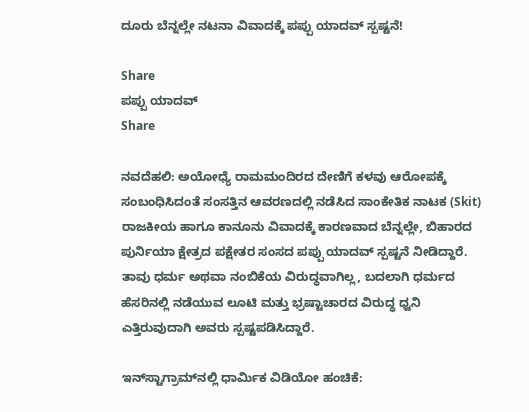ದೂರು ಬೆನ್ನಲ್ಲೇ ನಟನಾ ವಿವಾದಕ್ಕೆ ಪಪ್ಪು ಯಾದವ್ ಸ್ಪಷ್ಟನೆ!

Share
ಪಪ್ಪು ಯಾದವ್
Share

ನವದೆಹಲಿ: ಅಯೋಧ್ಯೆ ರಾಮಮಂದಿರದ ದೇಣಿಗೆ ಕಳವು ಆರೋಪಕ್ಕೆ ಸಂಬಂಧಿಸಿದಂತೆ ಸಂಸತ್ತಿನ ಆವರಣದಲ್ಲಿ ನಡೆಸಿದ ಸಾಂಕೇತಿಕ ನಾಟಕ (Skit) ರಾಜಕೀಯ ಹಾಗೂ ಕಾನೂನು ವಿವಾದಕ್ಕೆ ಕಾರಣವಾದ ಬೆನ್ನಲ್ಲೇ, ಬಿಹಾರದ ಪುರ್ನಿಯಾ ಕ್ಷೇತ್ರದ ಪಕ್ಷೇತರ ಸಂಸದ ಪಪ್ಪು ಯಾದವ್ ಸ್ಪಷ್ಟನೆ ನೀಡಿದ್ದಾರೆ. ತಾವು ಧರ್ಮ ಅಥವಾ ನಂಬಿಕೆಯ ವಿರುದ್ಧವಾಗಿಲ್ಲ, ಬದಲಾಗಿ ಧರ್ಮದ ಹೆಸರಿನಲ್ಲಿ ನಡೆಯುವ ಲೂಟಿ ಮತ್ತು ಭ್ರಷ್ಟಾಚಾರದ ವಿರುದ್ಧ ಧ್ವನಿ ಎತ್ತಿರುವುದಾಗಿ ಅವರು ಸ್ಪಷ್ಟಪಡಿಸಿದ್ದಾರೆ.

ಇನ್‌ಸ್ಟಾಗ್ರಾಮ್‌ನಲ್ಲಿ ಧಾರ್ಮಿಕ ವಿಡಿಯೋ ಹಂಚಿಕೆ: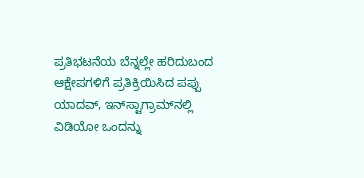ಪ್ರತಿಭಟನೆಯ ಬೆನ್ನಲ್ಲೇ ಹರಿದುಬಂದ ಆಕ್ಷೇಪಗಳಿಗೆ ಪ್ರತಿಕ್ರಿಯಿಸಿದ ಪಪ್ಪು ಯಾದವ್, ಇನ್‌ಸ್ಟಾಗ್ರಾಮ್‌ನಲ್ಲಿ ವಿಡಿಯೋ ಒಂದನ್ನು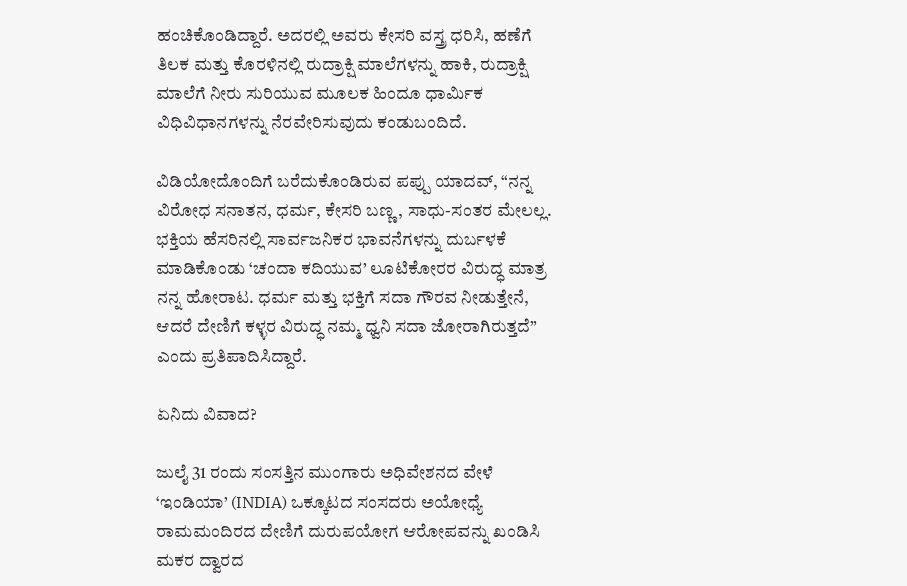ಹಂಚಿಕೊಂಡಿದ್ದಾರೆ. ಅದರಲ್ಲಿ ಅವರು ಕೇಸರಿ ವಸ್ತ್ರ ಧರಿಸಿ, ಹಣೆಗೆ ತಿಲಕ ಮತ್ತು ಕೊರಳಿನಲ್ಲಿ ರುದ್ರಾಕ್ಷಿ ಮಾಲೆಗಳನ್ನು ಹಾಕಿ, ರುದ್ರಾಕ್ಷಿ ಮಾಲೆಗೆ ನೀರು ಸುರಿಯುವ ಮೂಲಕ ಹಿಂದೂ ಧಾರ್ಮಿಕ ವಿಧಿವಿಧಾನಗಳನ್ನು ನೆರವೇರಿಸುವುದು ಕಂಡುಬಂದಿದೆ.

ವಿಡಿಯೋದೊಂದಿಗೆ ಬರೆದುಕೊಂಡಿರುವ ಪಪ್ಪು ಯಾದವ್, “ನನ್ನ ವಿರೋಧ ಸನಾತನ, ಧರ್ಮ, ಕೇಸರಿ ಬಣ್ಣ, ಸಾಧು-ಸಂತರ ಮೇಲಲ್ಲ. ಭಕ್ತಿಯ ಹೆಸರಿನಲ್ಲಿ ಸಾರ್ವಜನಿಕರ ಭಾವನೆಗಳನ್ನು ದುರ್ಬಳಕೆ ಮಾಡಿಕೊಂಡು ‘ಚಂದಾ ಕದಿಯುವ’ ಲೂಟಿಕೋರರ ವಿರುದ್ಧ ಮಾತ್ರ ನನ್ನ ಹೋರಾಟ. ಧರ್ಮ ಮತ್ತು ಭಕ್ತಿಗೆ ಸದಾ ಗೌರವ ನೀಡುತ್ತೇನೆ, ಆದರೆ ದೇಣಿಗೆ ಕಳ್ಳರ ವಿರುದ್ಧ ನಮ್ಮ ಧ್ವನಿ ಸದಾ ಜೋರಾಗಿರುತ್ತದೆ” ಎಂದು ಪ್ರತಿಪಾದಿಸಿದ್ದಾರೆ.

ಏನಿದು ವಿವಾದ?

ಜುಲೈ 31 ರಂದು ಸಂಸತ್ತಿನ ಮುಂಗಾರು ಅಧಿವೇಶನದ ವೇಳೆ ‘ಇಂಡಿಯಾ’ (INDIA) ಒಕ್ಕೂಟದ ಸಂಸದರು ಅಯೋಧ್ಯೆ ರಾಮಮಂದಿರದ ದೇಣಿಗೆ ದುರುಪಯೋಗ ಆರೋಪವನ್ನು ಖಂಡಿಸಿ ಮಕರ ದ್ವಾರದ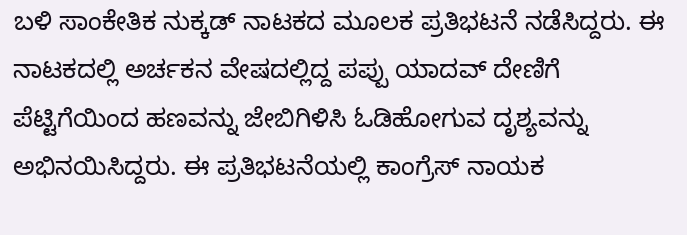ಬಳಿ ಸಾಂಕೇತಿಕ ನುಕ್ಕಡ್ ನಾಟಕದ ಮೂಲಕ ಪ್ರತಿಭಟನೆ ನಡೆಸಿದ್ದರು. ಈ ನಾಟಕದಲ್ಲಿ ಅರ್ಚಕನ ವೇಷದಲ್ಲಿದ್ದ ಪಪ್ಪು ಯಾದವ್ ದೇಣಿಗೆ ಪೆಟ್ಟಿಗೆಯಿಂದ ಹಣವನ್ನು ಜೇಬಿಗಿಳಿಸಿ ಓಡಿಹೋಗುವ ದೃಶ್ಯವನ್ನು ಅಭಿನಯಿಸಿದ್ದರು. ಈ ಪ್ರತಿಭಟನೆಯಲ್ಲಿ ಕಾಂಗ್ರೆಸ್ ನಾಯಕ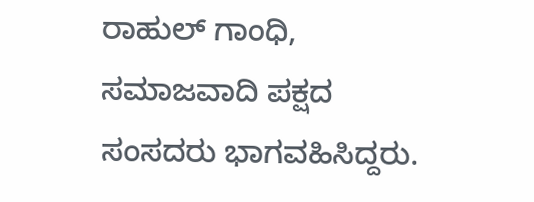ರಾಹುಲ್ ಗಾಂಧಿ, ಸಮಾಜವಾದಿ ಪಕ್ಷದ ಸಂಸದರು ಭಾಗವಹಿಸಿದ್ದರು.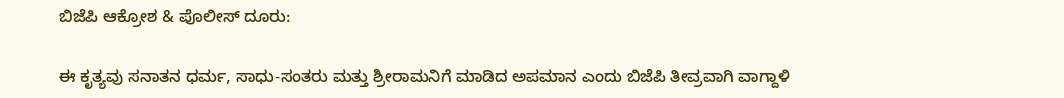ಬಿಜೆಪಿ ಆಕ್ರೋಶ & ಪೊಲೀಸ್ ದೂರು:

ಈ ಕೃತ್ಯವು ಸನಾತನ ಧರ್ಮ, ಸಾಧು-ಸಂತರು ಮತ್ತು ಶ್ರೀರಾಮನಿಗೆ ಮಾಡಿದ ಅಪಮಾನ ಎಂದು ಬಿಜೆಪಿ ತೀವ್ರವಾಗಿ ವಾಗ್ದಾಳಿ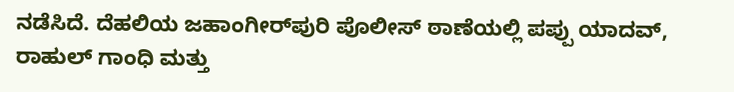ನಡೆಸಿದೆ. ದೆಹಲಿಯ ಜಹಾಂಗೀರ್‌ಪುರಿ ಪೊಲೀಸ್ ಠಾಣೆಯಲ್ಲಿ ಪಪ್ಪು ಯಾದವ್, ರಾಹುಲ್ ಗಾಂಧಿ ಮತ್ತು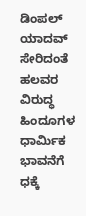ಡಿಂಪಲ್ ಯಾದವ್ ಸೇರಿದಂತೆ ಹಲವರ ವಿರುದ್ಧ ಹಿಂದೂಗಳ ಧಾರ್ಮಿಕ ಭಾವನೆಗೆ ಧಕ್ಕೆ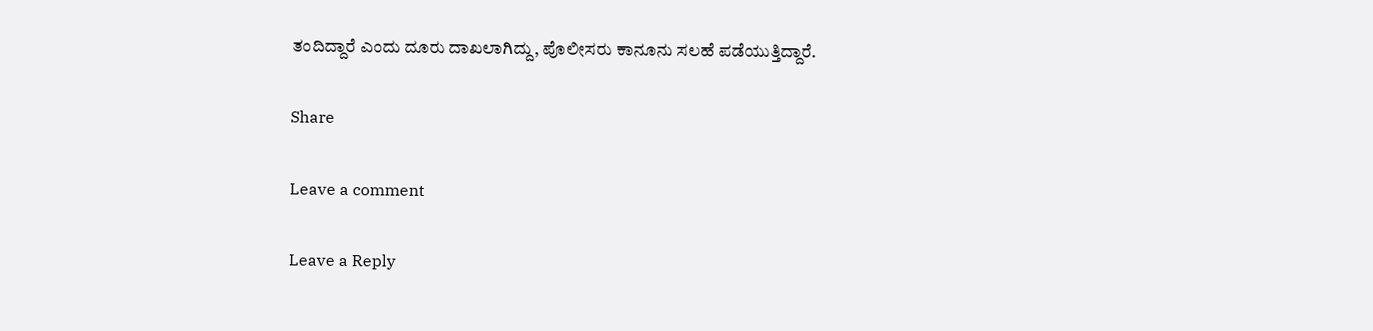ತಂದಿದ್ದಾರೆ ಎಂದು ದೂರು ದಾಖಲಾಗಿದ್ದು, ಪೊಲೀಸರು ಕಾನೂನು ಸಲಹೆ ಪಡೆಯುತ್ತಿದ್ದಾರೆ.

Share

Leave a comment

Leave a Reply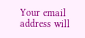Your email address will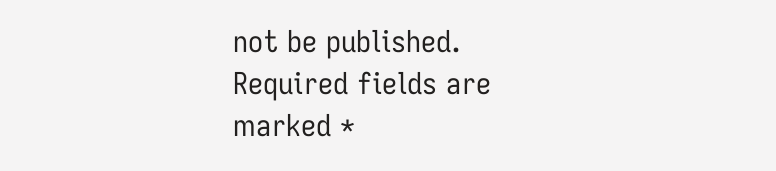not be published. Required fields are marked *